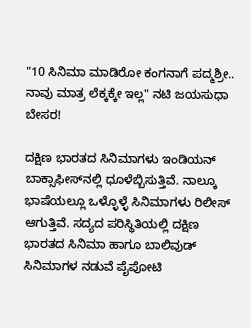"10 ಸಿನಿಮಾ ಮಾಡಿರೋ ಕಂಗನಾಗೆ ಪದ್ಮಶ್ರೀ.. ನಾವು ಮಾತ್ರ ಲೆಕ್ಕಕ್ಕೇ ಇಲ್ಲ" ನಟಿ ಜಯಸುಧಾ ಬೇಸರ!

ದಕ್ಷಿಣ ಭಾರತದ ಸಿನಿಮಾಗಳು ಇಂಡಿಯನ್ ಬಾಕ್ಸಾಫೀಸ್‌ನಲ್ಲಿ ಧೂಳೆಬ್ಬಿಸುತ್ತಿವೆ. ನಾಲ್ಕೂ ಭಾಷೆಯಲ್ಲೂ ಒಳ್ಳೊಳ್ಳೆ ಸಿನಿಮಾಗಳು ರಿಲೀಸ್ ಆಗುತ್ತಿವೆ. ಸದ್ಯದ ಪರಿಸ್ಥಿತಿಯಲ್ಲಿ ದಕ್ಷಿಣ ಭಾರತದ ಸಿನಿಮಾ ಹಾಗೂ ಬಾಲಿವುಡ್‌ ಸಿನಿಮಾಗಳ ನಡುವೆ ಪೈಪೋಟಿ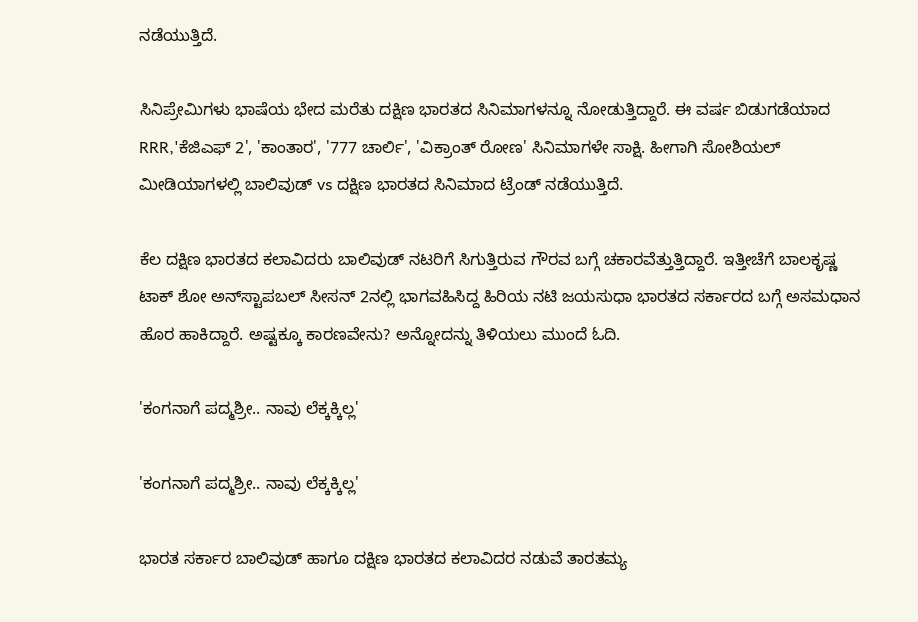ನಡೆಯುತ್ತಿದೆ.

ಸಿನಿಪ್ರೇಮಿಗಳು ಭಾಷೆಯ ಭೇದ ಮರೆತು ದಕ್ಷಿಣ ಭಾರತದ ಸಿನಿಮಾಗಳನ್ನೂ ನೋಡುತ್ತಿದ್ದಾರೆ. ಈ ವರ್ಷ ಬಿಡುಗಡೆಯಾದ RRR,'ಕೆಜಿಎಫ್ 2', 'ಕಾಂತಾರ', '777 ಚಾರ್ಲಿ', 'ವಿಕ್ರಾಂತ್ ರೋಣ' ಸಿನಿಮಾಗಳೇ ಸಾಕ್ಷಿ. ಹೀಗಾಗಿ ಸೋಶಿಯಲ್ ಮೀಡಿಯಾಗಳಲ್ಲಿ ಬಾಲಿವುಡ್ vs ದಕ್ಷಿಣ ಭಾರತದ ಸಿನಿಮಾದ ಟ್ರೆಂಡ್ ನಡೆಯುತ್ತಿದೆ.

ಕೆಲ ದಕ್ಷಿಣ ಭಾರತದ ಕಲಾವಿದರು ಬಾಲಿವುಡ್ ನಟರಿಗೆ ಸಿಗುತ್ತಿರುವ ಗೌರವ ಬಗ್ಗೆ ಚಕಾರವೆತ್ತುತ್ತಿದ್ದಾರೆ. ಇತ್ತೀಚೆಗೆ ಬಾಲಕೃಷ್ಣ ಟಾಕ್ ಶೋ ಅನ್‌ಸ್ಟಾಪಬಲ್ ಸೀಸನ್‌ 2ನಲ್ಲಿ ಭಾಗವಹಿಸಿದ್ದ ಹಿರಿಯ ನಟಿ ಜಯಸುಧಾ ಭಾರತದ ಸರ್ಕಾರದ ಬಗ್ಗೆ ಅಸಮಧಾನ ಹೊರ ಹಾಕಿದ್ದಾರೆ. ಅಷ್ಟಕ್ಕೂ ಕಾರಣವೇನು? ಅನ್ನೋದನ್ನು ತಿಳಿಯಲು ಮುಂದೆ ಓದಿ.

'ಕಂಗನಾಗೆ ಪದ್ಮಶ್ರೀ.. ನಾವು ಲೆಕ್ಕಕ್ಕಿಲ್ಲ'

'ಕಂಗನಾಗೆ ಪದ್ಮಶ್ರೀ.. ನಾವು ಲೆಕ್ಕಕ್ಕಿಲ್ಲ'

ಭಾರತ ಸರ್ಕಾರ ಬಾಲಿವುಡ್ ಹಾಗೂ ದಕ್ಷಿಣ ಭಾರತದ ಕಲಾವಿದರ ನಡುವೆ ತಾರತಮ್ಯ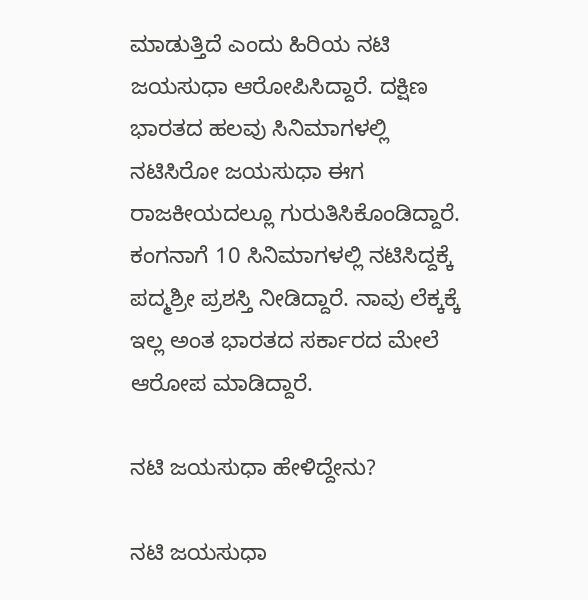ಮಾಡುತ್ತಿದೆ ಎಂದು ಹಿರಿಯ ನಟಿ ಜಯಸುಧಾ ಆರೋಪಿಸಿದ್ದಾರೆ. ದಕ್ಷಿಣ ಭಾರತದ ಹಲವು ಸಿನಿಮಾಗಳಲ್ಲಿ ನಟಿಸಿರೋ ಜಯಸುಧಾ ಈಗ ರಾಜಕೀಯದಲ್ಲೂ ಗುರುತಿಸಿಕೊಂಡಿದ್ದಾರೆ. ಕಂಗನಾಗೆ 10 ಸಿನಿಮಾಗಳಲ್ಲಿ ನಟಿಸಿದ್ದಕ್ಕೆ ಪದ್ಮಶ್ರೀ ಪ್ರಶಸ್ತಿ ನೀಡಿದ್ದಾರೆ. ನಾವು ಲೆಕ್ಕಕ್ಕೆ ಇಲ್ಲ ಅಂತ ಭಾರತದ ಸರ್ಕಾರದ ಮೇಲೆ ಆರೋಪ ಮಾಡಿದ್ದಾರೆ.

ನಟಿ ಜಯಸುಧಾ ಹೇಳಿದ್ದೇನು?

ನಟಿ ಜಯಸುಧಾ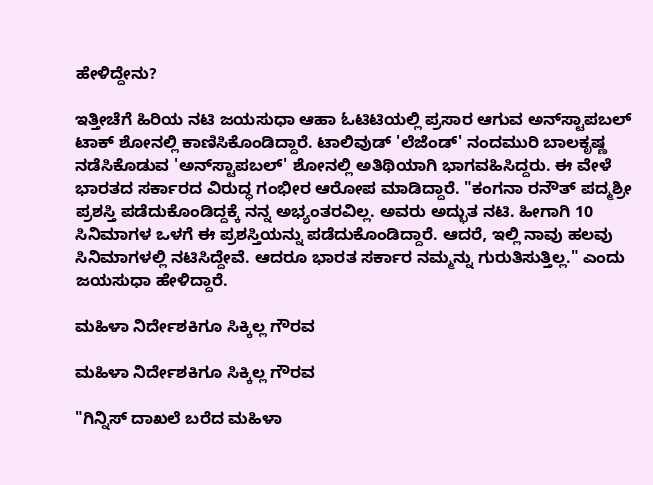ಹೇಳಿದ್ದೇನು?

ಇತ್ತೀಚೆಗೆ ಹಿರಿಯ ನಟಿ ಜಯಸುಧಾ ಆಹಾ ಓಟಿಟಿಯಲ್ಲಿ ಪ್ರಸಾರ ಆಗುವ ಅನ್‌ಸ್ಟಾಪಬಲ್ ಟಾಕ್ ಶೋನಲ್ಲಿ ಕಾಣಿಸಿಕೊಂಡಿದ್ದಾರೆ. ಟಾಲಿವುಡ್ 'ಲೆಜೆಂಡ್' ನಂದಮುರಿ ಬಾಲಕೃಷ್ಣ ನಡೆಸಿಕೊಡುವ 'ಅನ್‌ಸ್ಟಾಪಬಲ್' ಶೋನಲ್ಲಿ ಅತಿಥಿಯಾಗಿ ಭಾಗವಹಿಸಿದ್ದರು. ಈ ವೇಳೆ ಭಾರತದ ಸರ್ಕಾರದ ವಿರುದ್ಧ ಗಂಭೀರ ಆರೋಪ ಮಾಡಿದ್ದಾರೆ. "ಕಂಗನಾ ರನೌತ್ ಪದ್ಮಶ್ರೀ ಪ್ರಶಸ್ತಿ ಪಡೆದುಕೊಂಡಿದ್ದಕ್ಕೆ ನನ್ನ ಅಭ್ಯಂತರವಿಲ್ಲ. ಅವರು ಅದ್ಭುತ ನಟಿ. ಹೀಗಾಗಿ 10 ಸಿನಿಮಾಗಳ ಒಳಗೆ ಈ ಪ್ರಶಸ್ತಿಯನ್ನು ಪಡೆದುಕೊಂಡಿದ್ದಾರೆ. ಆದರೆ, ಇಲ್ಲಿ ನಾವು ಹಲವು ಸಿನಿಮಾಗಳಲ್ಲಿ ನಟಿಸಿದ್ದೇವೆ. ಆದರೂ ಭಾರತ ಸರ್ಕಾರ ನಮ್ಮನ್ನು ಗುರುತಿಸುತ್ತಿಲ್ಲ." ಎಂದು ಜಯಸುಧಾ ಹೇಳಿದ್ದಾರೆ.

ಮಹಿಳಾ ನಿರ್ದೇಶಕಿಗೂ ಸಿಕ್ಕಿಲ್ಲ ಗೌರವ

ಮಹಿಳಾ ನಿರ್ದೇಶಕಿಗೂ ಸಿಕ್ಕಿಲ್ಲ ಗೌರವ

"ಗಿನ್ನಿಸ್ ದಾಖಲೆ ಬರೆದ ಮಹಿಳಾ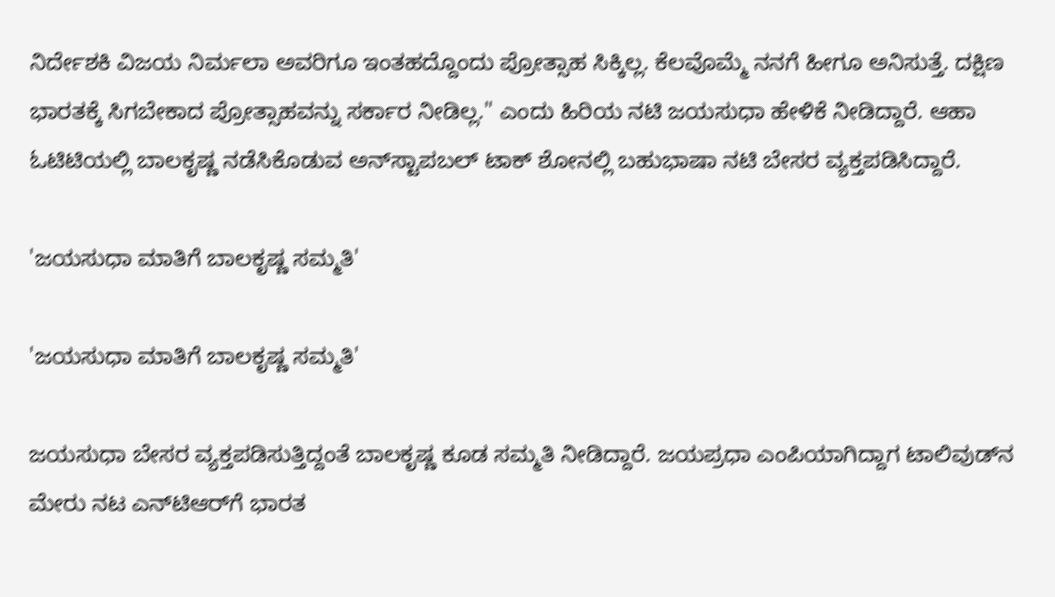ನಿರ್ದೇಶಕಿ ವಿಜಯ ನಿರ್ಮಲಾ ಅವರಿಗೂ ಇಂತಹದ್ದೊಂದು ಪ್ರೋತ್ಸಾಹ ಸಿಕ್ಕಿಲ್ಲ. ಕೆಲವೊಮ್ಮೆ ನನಗೆ ಹೀಗೂ ಅನಿಸುತ್ತೆ. ದಕ್ಷಿಣ ಭಾರತಕ್ಕೆ ಸಿಗಬೇಕಾದ ಪ್ರೋತ್ಸಾಹವನ್ನು ಸರ್ಕಾರ ನೀಡಿಲ್ಲ." ಎಂದು ಹಿರಿಯ ನಟಿ ಜಯಸುಧಾ ಹೇಳಿಕೆ ನೀಡಿದ್ದಾರೆ. ಆಹಾ ಓಟಿಟಿಯಲ್ಲಿ ಬಾಲಕೃಷ್ಣ ನಡೆಸಿಕೊಡುವ ಅನ್‌ಸ್ಟಾಪಬಲ್ ಟಾಕ್‌ ಶೋನಲ್ಲಿ ಬಹುಭಾಷಾ ನಟಿ ಬೇಸರ ವ್ಯಕ್ತಪಡಿಸಿದ್ದಾರೆ.

'ಜಯಸುಧಾ ಮಾತಿಗೆ ಬಾಲಕೃಷ್ಣ ಸಮ್ಮತಿ'

'ಜಯಸುಧಾ ಮಾತಿಗೆ ಬಾಲಕೃಷ್ಣ ಸಮ್ಮತಿ'

ಜಯಸುಧಾ ಬೇಸರ ವ್ಯಕ್ತಪಡಿಸುತ್ತಿದ್ದಂತೆ ಬಾಲಕೃಷ್ಣ ಕೂಡ ಸಮ್ಮತಿ ನೀಡಿದ್ದಾರೆ. ಜಯಪ್ರಧಾ ಎಂಪಿಯಾಗಿದ್ದಾಗ ಟಾಲಿವುಡ್‌ನ ಮೇರು ನಟ ಎನ್‌ಟಿಆರ್‌ಗೆ ಭಾರತ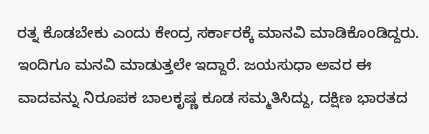ರತ್ನ ಕೊಡಬೇಕು ಎಂದು ಕೇಂದ್ರ ಸರ್ಕಾರಕ್ಕೆ ಮಾನವಿ ಮಾಡಿಕೊಂಡಿದ್ದರು. ಇಂದಿಗೂ ಮನವಿ ಮಾಡುತ್ತಲೇ ಇದ್ದಾರೆ. ಜಯಸುಧಾ ಅವರ ಈ ವಾದವನ್ನು ನಿರೂಪಕ ಬಾಲಕೃಷ್ಣ ಕೂಡ ಸಮ್ಮತಿಸಿದ್ದು, ದಕ್ಷಿಣ ಭಾರತದ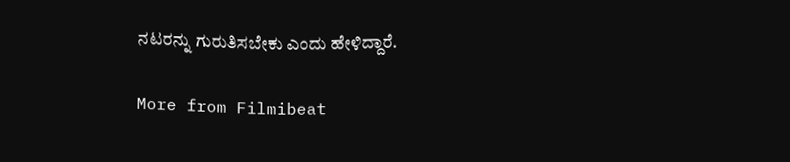ನಟರನ್ನು ಗುರುತಿಸಬೇಕು ಎಂದು ಹೇಳಿದ್ದಾರೆ.

More from Filmibeat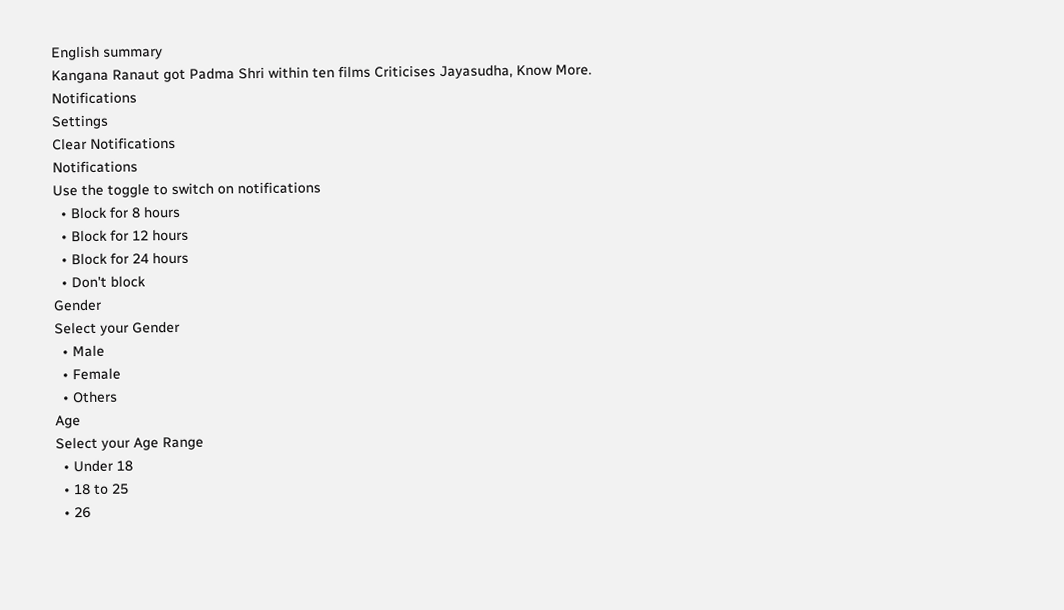English summary
Kangana Ranaut got Padma Shri within ten films Criticises Jayasudha, Know More.
Notifications
Settings
Clear Notifications
Notifications
Use the toggle to switch on notifications
  • Block for 8 hours
  • Block for 12 hours
  • Block for 24 hours
  • Don't block
Gender
Select your Gender
  • Male
  • Female
  • Others
Age
Select your Age Range
  • Under 18
  • 18 to 25
  • 26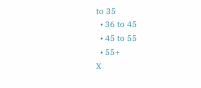to 35
  • 36 to 45
  • 45 to 55
  • 55+
X